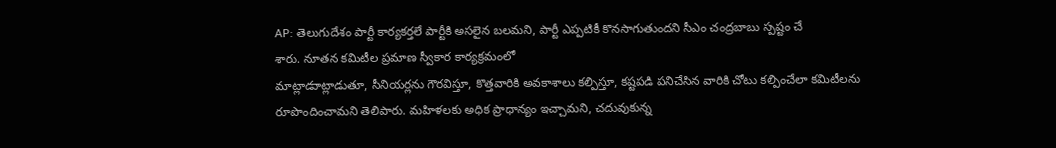AP: తెలుగుదేశం పార్టీ కార్యకర్తలే పార్టీకి అసలైన బలమని, పార్టీ ఎప్పటికీ కొనసాగుతుందని సీఎం చంద్రబాబు స్పష్టం చే
శారు. నూతన కమిటీల ప్రమాణ స్వీకార కార్యక్రమంలో
మాట్లాడుాట్లాడుతూ, సీనియర్లను గౌరవిస్తూ, కొత్తవారికి అవకాశాలు కల్పిస్తూ, కష్టపడి పనిచేసిన వారికి చోటు కల్పించేలా కమిటీలను రూపొందించామని తెలిపారు. మహిళలకు అధిక ప్రాధాన్యం ఇచ్చామని, చదువుకున్న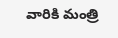వారికి మంత్రి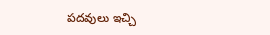పదవులు ఇచ్చి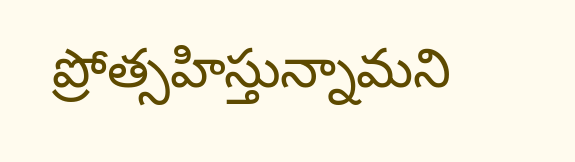ప్రోత్సహిస్తున్నామని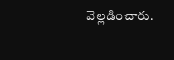వెల్లడించారు.